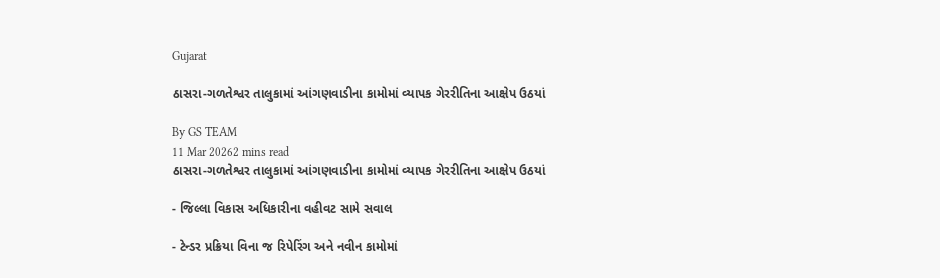Gujarat

ઠાસરા-ગળતેશ્વર તાલુકામાં આંગણવાડીના કામોમાં વ્યાપક ગેરરીતિના આક્ષેપ ઉઠયાં

By GS TEAM
11 Mar 20262 mins read
ઠાસરા-ગળતેશ્વર તાલુકામાં આંગણવાડીના કામોમાં વ્યાપક ગેરરીતિના આક્ષેપ ઉઠયાં

- જિલ્લા વિકાસ અધિકારીના વહીવટ સામે સવાલ

- ટેન્ડર પ્રક્રિયા વિના જ રિપેરિંગ અને નવીન કામોમાં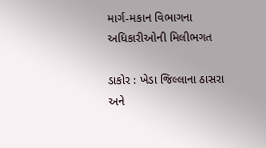માર્ગ-મકાન વિભાગના અધિકારીઓની મિલીભગત

ડાકોર : ખેડા જિલ્લાના ઠાસરા અને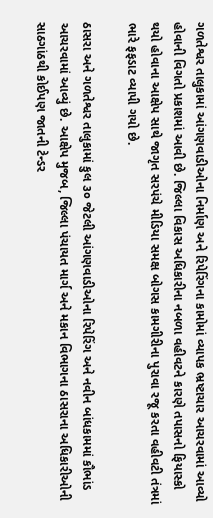ગળતેશ્વર તાલુકામાં આંગણવાડીઓના નિર્માણ અને રિપેરિંગના કામોમાં વ્યાપક ભ્રષ્ટાચાર આચરવામાં આવ્યો હોવાની વિગતો પ્રકાશમાં આવી છે. જિલ્લા વિકાસ અધિકારીના નબળા વહીવટને કારણે તપાસનો ફિયાસ્કો થયો હોવાના આક્ષેપ સાથે જાગૃત સરપંચે મીડિયા સમક્ષ બોગસ કામગીરીના પુરાવા રજૂ કરતા વહીવટી તંત્રમાં ભારે ફફડાટ વ્યાપી ગયો છે.

ઠાસરા અને ગળતેશ્વર તાલુકામાં કુલ ૩૦ જેટલી આંગણવાડીઓના રિપેરિંગ અને નવીન બાંધકામમાં કૌભાંડ આચરવામાં આવ્યું છે. આક્ષેપ મુજબ, જિલ્લા પંચાયત માર્ગ અને મકાન વિભાગના ઠાસરાના અધિકારીઓની સાઠગાંઠથી કોઈપણ જાતની ટેન્ડર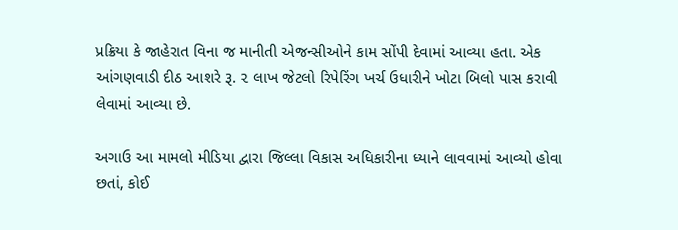પ્રક્રિયા કે જાહેરાત વિના જ માનીતી એજન્સીઓને કામ સોંપી દેવામાં આવ્યા હતા. એક આંગણવાડી દીઠ આશરે રૂ. ૨ લાખ જેટલો રિપેરિંગ ખર્ચ ઉધારીને ખોટા બિલો પાસ કરાવી લેવામાં આવ્યા છે.

અગાઉ આ મામલો મીડિયા દ્વારા જિલ્લા વિકાસ અધિકારીના ધ્યાને લાવવામાં આવ્યો હોવા છતાં, કોઈ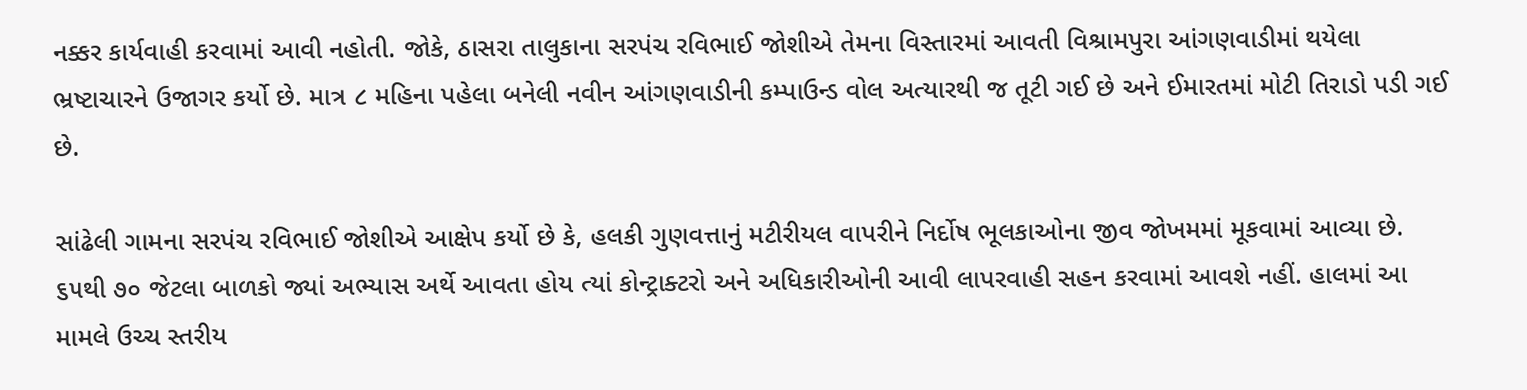નક્કર કાર્યવાહી કરવામાં આવી નહોતી. જોકે, ઠાસરા તાલુકાના સરપંચ રવિભાઈ જોશીએ તેમના વિસ્તારમાં આવતી વિશ્રામપુરા આંગણવાડીમાં થયેલા ભ્રષ્ટાચારને ઉજાગર કર્યો છે. માત્ર ૮ મહિના પહેલા બનેલી નવીન આંગણવાડીની કમ્પાઉન્ડ વોલ અત્યારથી જ તૂટી ગઈ છે અને ઈમારતમાં મોટી તિરાડો પડી ગઈ છે.

સાંઢેલી ગામના સરપંચ રવિભાઈ જોશીએ આક્ષેપ કર્યો છે કે, હલકી ગુણવત્તાનું મટીરીયલ વાપરીને નિર્દોષ ભૂલકાઓના જીવ જોખમમાં મૂકવામાં આવ્યા છે. ૬૫થી ૭૦ જેટલા બાળકો જ્યાં અભ્યાસ અર્થે આવતા હોય ત્યાં કોન્ટ્રાક્ટરો અને અધિકારીઓની આવી લાપરવાહી સહન કરવામાં આવશે નહીં. હાલમાં આ મામલે ઉચ્ચ સ્તરીય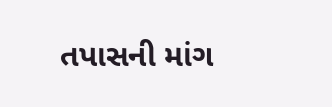તપાસની માંગ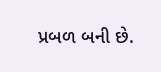પ્રબળ બની છે.